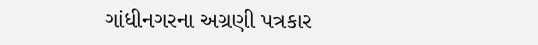ગાંધીનગરના અગ્રણી પત્રકાર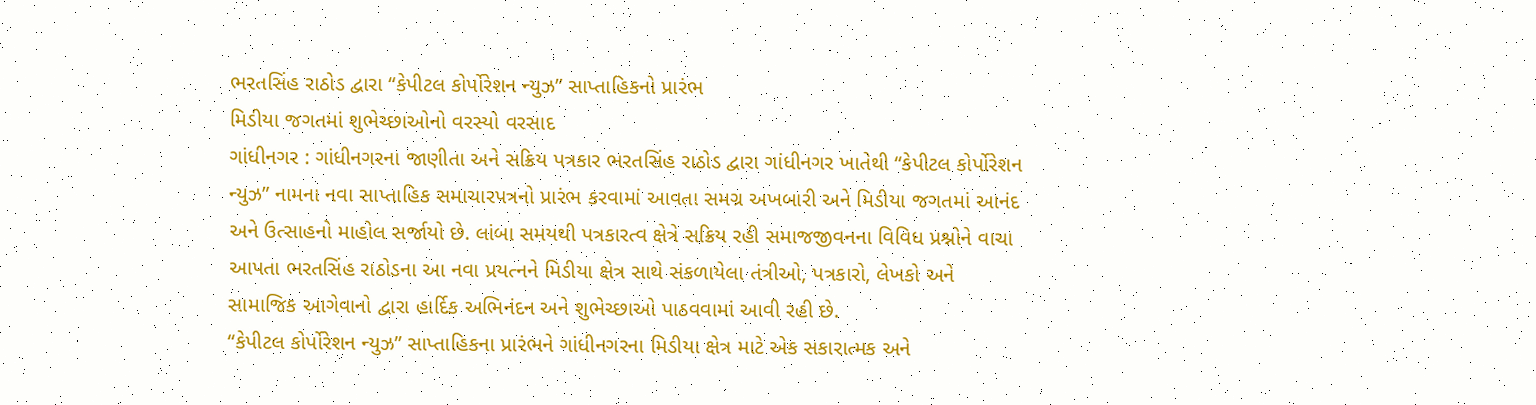ભરતસિંહ રાઠોડ દ્વારા “કેપીટલ કોર્પોરેશન ન્યુઝ” સાપ્તાહિકનો પ્રારંભ
મિડીયા જગતમાં શુભેચ્છાઓનો વરસ્યો વરસાદ
ગાંધીનગર : ગાંધીનગરના જાણીતા અને સક્રિય પત્રકાર ભરતસિંહ રાઠોડ દ્વારા ગાંધીનગર ખાતેથી “કેપીટલ કોર્પોરેશન ન્યુઝ” નામના નવા સાપ્તાહિક સમાચારપત્રનો પ્રારંભ કરવામાં આવતા સમગ્ર અખબારી અને મિડીયા જગતમાં આનંદ અને ઉત્સાહનો માહોલ સર્જાયો છે. લાંબા સમયથી પત્રકારત્વ ક્ષેત્રે સક્રિય રહી સમાજજીવનના વિવિધ પ્રશ્નોને વાચા આપતા ભરતસિંહ રાઠોડના આ નવા પ્રયત્નને મિડીયા ક્ષેત્ર સાથે સંકળાયેલા તંત્રીઓ, પત્રકારો, લેખકો અને સામાજિક આગેવાનો દ્વારા હાર્દિક અભિનંદન અને શુભેચ્છાઓ પાઠવવામાં આવી રહી છે.
“કેપીટલ કોર્પોરેશન ન્યુઝ” સાપ્તાહિકના પ્રારંભને ગાંધીનગરના મિડીયા ક્ષેત્ર માટે એક સકારાત્મક અને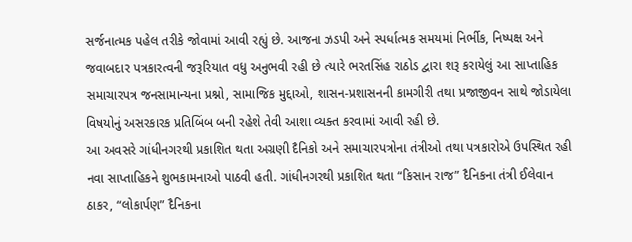સર્જનાત્મક પહેલ તરીકે જોવામાં આવી રહ્યું છે. આજના ઝડપી અને સ્પર્ધાત્મક સમયમાં નિર્ભીક, નિષ્પક્ષ અને જવાબદાર પત્રકારત્વની જરૂરિયાત વધુ અનુભવી રહી છે ત્યારે ભરતસિંહ રાઠોડ દ્વારા શરૂ કરાયેલું આ સાપ્તાહિક સમાચારપત્ર જનસામાન્યના પ્રશ્નો, સામાજિક મુદ્દાઓ, શાસન-પ્રશાસનની કામગીરી તથા પ્રજાજીવન સાથે જોડાયેલા વિષયોનું અસરકારક પ્રતિબિંબ બની રહેશે તેવી આશા વ્યક્ત કરવામાં આવી રહી છે.
આ અવસરે ગાંધીનગરથી પ્રકાશિત થતા અગ્રણી દૈનિકો અને સમાચારપત્રોના તંત્રીઓ તથા પત્રકારોએ ઉપસ્થિત રહી નવા સાપ્તાહિકને શુભકામનાઓ પાઠવી હતી. ગાંધીનગરથી પ્રકાશિત થતા “કિસાન રાજ” દૈનિકના તંત્રી ઈલેવાન ઠાકર, “લોકાર્પણ” દૈનિકના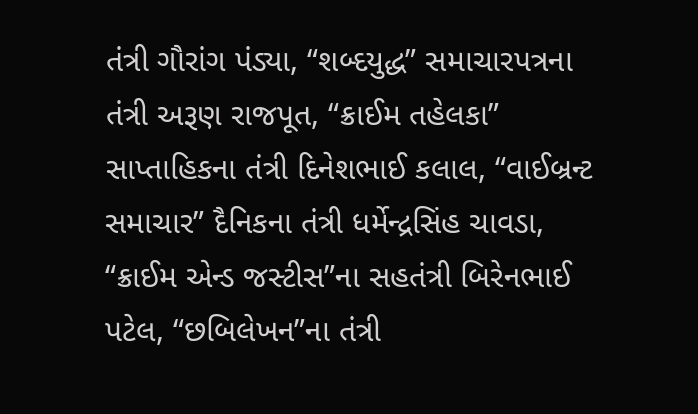તંત્રી ગૌરાંગ પંડ્યા, “શબ્દયુદ્ધ” સમાચારપત્રના તંત્રી અરૂણ રાજપૂત, “ક્રાઈમ તહેલકા” સાપ્તાહિકના તંત્રી દિનેશભાઈ કલાલ, “વાઈબ્રન્ટ સમાચાર” દૈનિકના તંત્રી ધર્મેન્દ્રસિંહ ચાવડા, “ક્રાઈમ એન્ડ જસ્ટીસ”ના સહતંત્રી બિરેનભાઈ પટેલ, “છબિલેખન”ના તંત્રી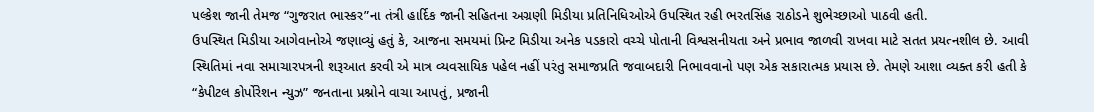પલ્કેશ જાની તેમજ “ગુજરાત ભાસ્કર”ના તંત્રી હાર્દિક જાની સહિતના અગ્રણી મિડીયા પ્રતિનિધિઓએ ઉપસ્થિત રહી ભરતસિંહ રાઠોડને શુભેચ્છાઓ પાઠવી હતી.
ઉપસ્થિત મિડીયા આગેવાનોએ જણાવ્યું હતું કે, આજના સમયમાં પ્રિન્ટ મિડીયા અનેક પડકારો વચ્ચે પોતાની વિશ્વસનીયતા અને પ્રભાવ જાળવી રાખવા માટે સતત પ્રયત્નશીલ છે. આવી સ્થિતિમાં નવા સમાચારપત્રની શરૂઆત કરવી એ માત્ર વ્યવસાયિક પહેલ નહીં પરંતુ સમાજપ્રતિ જવાબદારી નિભાવવાનો પણ એક સકારાત્મક પ્રયાસ છે. તેમણે આશા વ્યક્ત કરી હતી કે “કેપીટલ કોર્પોરેશન ન્યુઝ” જનતાના પ્રશ્નોને વાચા આપતું, પ્રજાની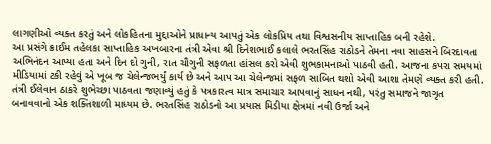લાગણીઓ વ્યક્ત કરતું અને લોકહિતના મુદ્દાઓને પ્રાધાન્ય આપતું એક લોકપ્રિય તથા વિશ્વસનીય સાપ્તાહિક બની રહેશે.
આ પ્રસંગે ક્રાઈમ તહેલકા સાપ્તાહિક અખબારના તંત્રી એવા શ્રી દિનેશભાઈ કલાલે ભરતસિંહ રાઠોડને તેમના નવા સાહસને બિરદાવતા અભિનંદન આપ્યા હતા અને દિન દો ગુની, રાત ચૌગુની સફળતા હાંસલ કરો એવી શુભકામનાઓ પાઠવી હતી. આજના કપરા સમયમાં મીડિયામાં ટકી રહેવું એ ખૂબ જ ચેલેન્જભર્યું કાર્ય છે અને આપ આ ચેલેન્જમાં સફળ સાબિત થશો એવી આશા તેમણે વ્યક્ત કરી હતી.
તંત્રી ઈલેવાન ઠાકરે શુભેચ્છા પાઠવતા જણાવ્યું હતું કે પત્રકારત્વ માત્ર સમાચાર આપવાનું સાધન નથી, પરંતુ સમાજને જાગૃત બનાવવાનો એક શક્તિશાળી માધ્યમ છે. ભરતસિંહ રાઠોડનો આ પ્રયાસ મિડીયા ક્ષેત્રમાં નવી ઉર્જા અને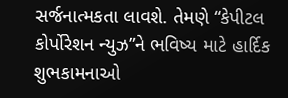સર્જનાત્મકતા લાવશે. તેમણે “કેપીટલ કોર્પોરેશન ન્યુઝ”ને ભવિષ્ય માટે હાર્દિક શુભકામનાઓ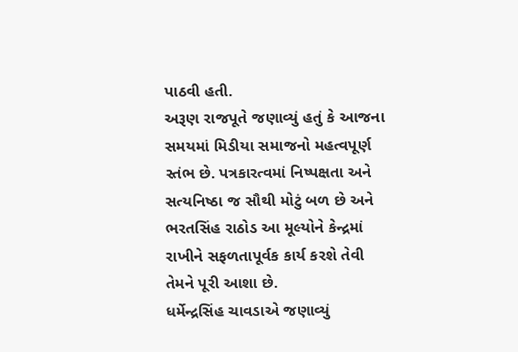પાઠવી હતી.
અરૂણ રાજપૂતે જણાવ્યું હતું કે આજના સમયમાં મિડીયા સમાજનો મહત્વપૂર્ણ સ્તંભ છે. પત્રકારત્વમાં નિષ્પક્ષતા અને સત્યનિષ્ઠા જ સૌથી મોટું બળ છે અને ભરતસિંહ રાઠોડ આ મૂલ્યોને કેન્દ્રમાં રાખીને સફળતાપૂર્વક કાર્ય કરશે તેવી તેમને પૂરી આશા છે.
ધર્મેન્દ્રસિંહ ચાવડાએ જણાવ્યું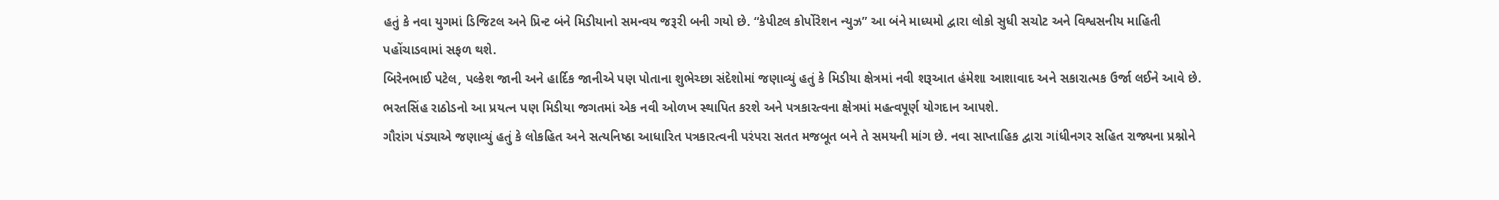હતું કે નવા યુગમાં ડિજિટલ અને પ્રિન્ટ બંને મિડીયાનો સમન્વય જરૂરી બની ગયો છે. “કેપીટલ કોર્પોરેશન ન્યુઝ” આ બંને માધ્યમો દ્વારા લોકો સુધી સચોટ અને વિશ્વસનીય માહિતી પહોંચાડવામાં સફળ થશે.
બિરેનભાઈ પટેલ, પલ્કેશ જાની અને હાર્દિક જાનીએ પણ પોતાના શુભેચ્છા સંદેશોમાં જણાવ્યું હતું કે મિડીયા ક્ષેત્રમાં નવી શરૂઆત હંમેશા આશાવાદ અને સકારાત્મક ઉર્જા લઈને આવે છે. ભરતસિંહ રાઠોડનો આ પ્રયત્ન પણ મિડીયા જગતમાં એક નવી ઓળખ સ્થાપિત કરશે અને પત્રકારત્વના ક્ષેત્રમાં મહત્વપૂર્ણ યોગદાન આપશે.
ગૌરાંગ પંડ્યાએ જણાવ્યું હતું કે લોકહિત અને સત્યનિષ્ઠા આધારિત પત્રકારત્વની પરંપરા સતત મજબૂત બને તે સમયની માંગ છે. નવા સાપ્તાહિક દ્વારા ગાંધીનગર સહિત રાજ્યના પ્રશ્નોને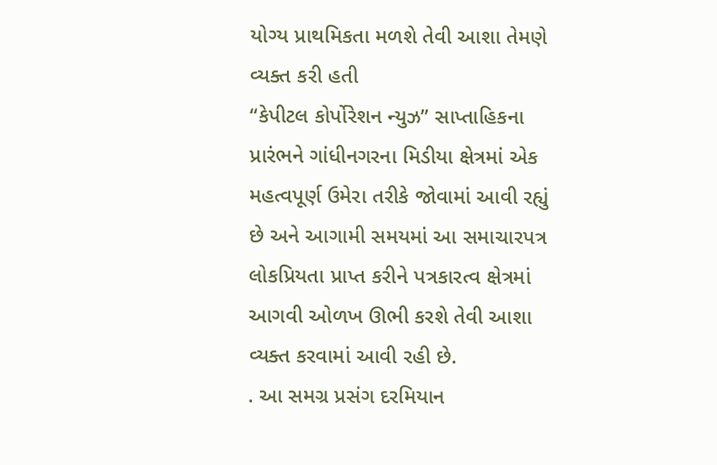યોગ્ય પ્રાથમિકતા મળશે તેવી આશા તેમણે વ્યક્ત કરી હતી
“કેપીટલ કોર્પોરેશન ન્યુઝ” સાપ્તાહિકના પ્રારંભને ગાંધીનગરના મિડીયા ક્ષેત્રમાં એક મહત્વપૂર્ણ ઉમેરા તરીકે જોવામાં આવી રહ્યું છે અને આગામી સમયમાં આ સમાચારપત્ર લોકપ્રિયતા પ્રાપ્ત કરીને પત્રકારત્વ ક્ષેત્રમાં આગવી ઓળખ ઊભી કરશે તેવી આશા વ્યક્ત કરવામાં આવી રહી છે.
. આ સમગ્ર પ્રસંગ દરમિયાન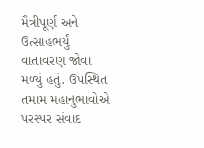મૈત્રીપૂર્ણ અને ઉત્સાહભર્યું વાતાવરણ જોવા મળ્યું હતું. ઉપસ્થિત તમામ મહાનુભાવોએ પરસ્પર સંવાદ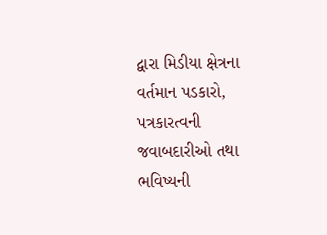દ્વારા મિડીયા ક્ષેત્રના વર્તમાન પડકારો, પત્રકારત્વની જવાબદારીઓ તથા ભવિષ્યની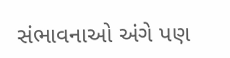સંભાવનાઓ અંગે પણ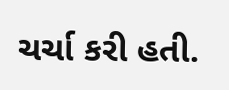ચર્ચા કરી હતી.